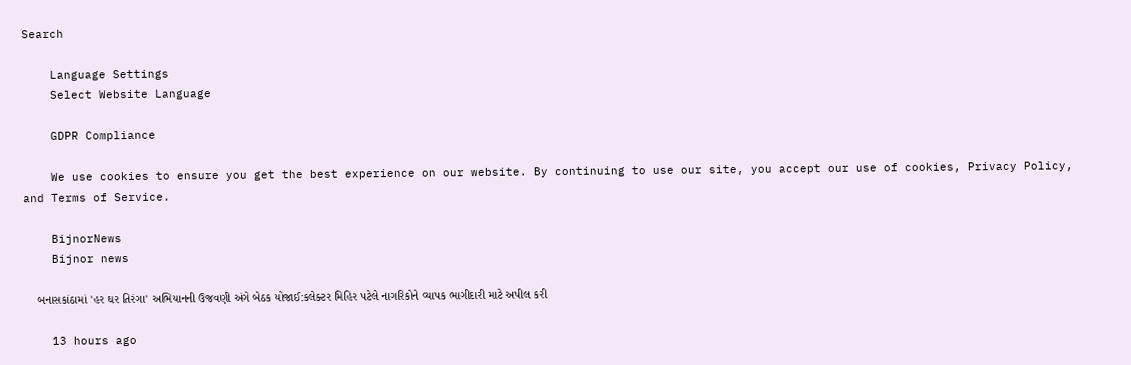Search

    Language Settings
    Select Website Language

    GDPR Compliance

    We use cookies to ensure you get the best experience on our website. By continuing to use our site, you accept our use of cookies, Privacy Policy, and Terms of Service.

    BijnorNews
    Bijnor news

    બનાસકાંઠામાં 'હર ઘર તિરંગા' અભિયાનની ઉજવણી અંગે બેઠક યોજાઈ:કલેક્ટર મિહિર પટેલે નાગરિકોને વ્યાપક ભાગીદારી માટે અપીલ કરી

    13 hours ago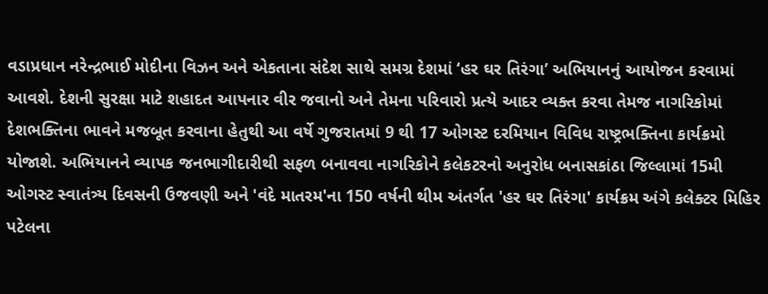વડાપ્રધાન નરેન્દ્રભાઈ મોદીના વિઝન અને એકતાના સંદેશ સાથે સમગ્ર દેશમાં ‘હર ઘર તિરંગા’ અભિયાનનું આયોજન કરવામાં આવશે. દેશની સુરક્ષા માટે શહાદત આપનાર વીર જવાનો અને તેમના પરિવારો પ્રત્યે આદર વ્યક્ત કરવા તેમજ નાગરિકોમાં દેશભક્તિના ભાવને મજબૂત કરવાના હેતુથી આ વર્ષે ગુજરાતમાં 9 થી 17 ઓગસ્ટ દરમિયાન વિવિધ રાષ્ટ્રભક્તિના કાર્યક્રમો યોજાશે. અભિયાનને વ્યાપક જનભાગીદારીથી સફળ બનાવવા નાગરિકોને કલેકટરનો અનુરોધ બનાસકાંઠા જિલ્લામાં 15મી ઓગસ્ટ સ્વાતંત્ર્ય દિવસની ઉજવણી અને 'વંદે માતરમ'ના 150 વર્ષની થીમ અંતર્ગત 'હર ઘર તિરંગા' કાર્યક્રમ અંગે કલેક્ટર મિહિર પટેલના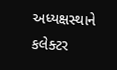અધ્યક્ષસ્થાને કલેક્ટર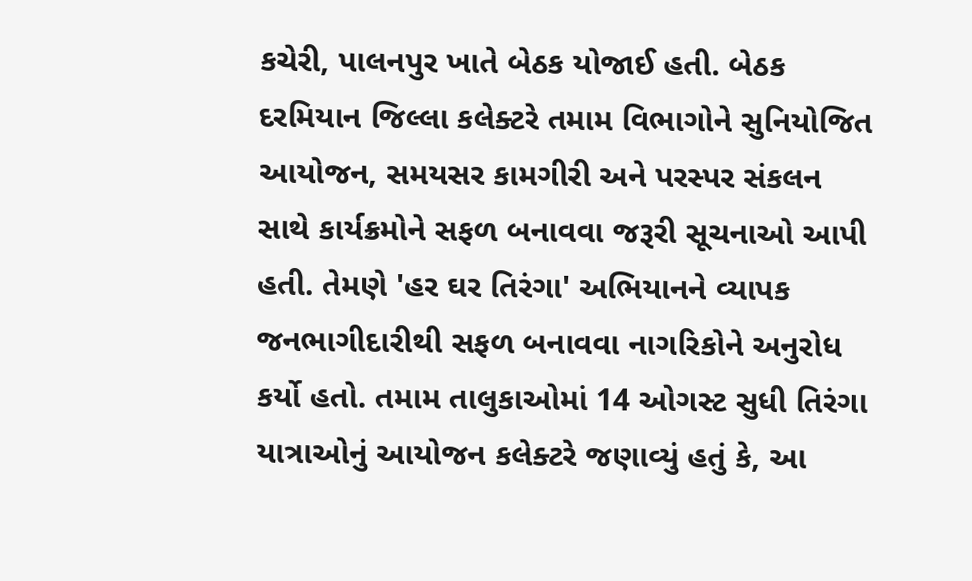કચેરી, પાલનપુર ખાતે બેઠક યોજાઈ હતી. બેઠક દરમિયાન જિલ્લા કલેક્ટરે તમામ વિભાગોને સુનિયોજિત આયોજન, સમયસર કામગીરી અને પરસ્પર સંકલન સાથે કાર્યક્રમોને સફળ બનાવવા જરૂરી સૂચનાઓ આપી હતી. તેમણે 'હર ઘર તિરંગા' અભિયાનને વ્યાપક જનભાગીદારીથી સફળ બનાવવા નાગરિકોને અનુરોધ કર્યો હતો. તમામ તાલુકાઓમાં 14 ઓગસ્ટ સુધી તિરંગા યાત્રાઓનું આયોજન કલેક્ટરે જણાવ્યું હતું કે, આ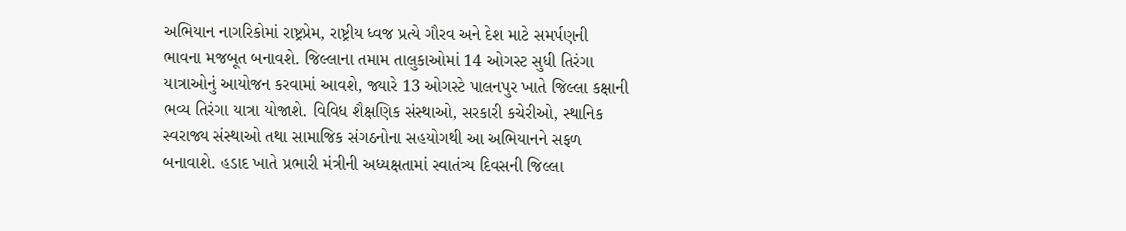અભિયાન નાગરિકોમાં રાષ્ટ્રપ્રેમ, રાષ્ટ્રીય ધ્વજ પ્રત્યે ગૌરવ અને દેશ માટે સમર્પણની ભાવના મજબૂત બનાવશે. જિલ્લાના તમામ તાલુકાઓમાં 14 ઓગસ્ટ સુધી તિરંગા યાત્રાઓનું આયોજન કરવામાં આવશે, જ્યારે 13 ઓગસ્ટે પાલનપુર ખાતે જિલ્લા કક્ષાની ભવ્ય તિરંગા યાત્રા યોજાશે. વિવિધ શૈક્ષણિક સંસ્થાઓ, સરકારી કચેરીઓ, સ્થાનિક સ્વરાજ્ય સંસ્થાઓ તથા સામાજિક સંગઠનોના સહયોગથી આ અભિયાનને સફળ બનાવાશે. હડાદ ખાતે પ્રભારી મંત્રીની અધ્યક્ષતામાં સ્વાતંત્ર્ય દિવસની જિલ્લા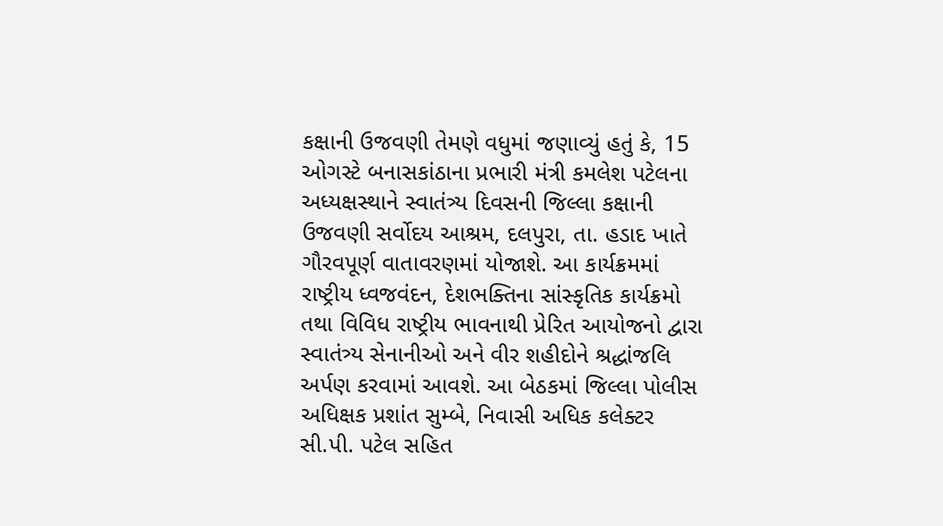કક્ષાની ઉજવણી તેમણે વધુમાં જણાવ્યું હતું કે, 15 ઓગસ્ટે બનાસકાંઠાના પ્રભારી મંત્રી કમલેશ પટેલના અધ્યક્ષસ્થાને સ્વાતંત્ર્ય દિવસની જિલ્લા કક્ષાની ઉજવણી સર્વોદય આશ્રમ, દલપુરા, તા. હડાદ ખાતે ગૌરવપૂર્ણ વાતાવરણમાં યોજાશે. આ કાર્યક્રમમાં રાષ્ટ્રીય ધ્વજવંદન, દેશભક્તિના સાંસ્કૃતિક કાર્યક્રમો તથા વિવિધ રાષ્ટ્રીય ભાવનાથી પ્રેરિત આયોજનો દ્વારા સ્વાતંત્ર્ય સેનાનીઓ અને વીર શહીદોને શ્રદ્ધાંજલિ અર્પણ કરવામાં આવશે. આ બેઠકમાં જિલ્લા પોલીસ અધિક્ષક પ્રશાંત સુમ્બે, નિવાસી અધિક કલેક્ટર સી.પી. પટેલ સહિત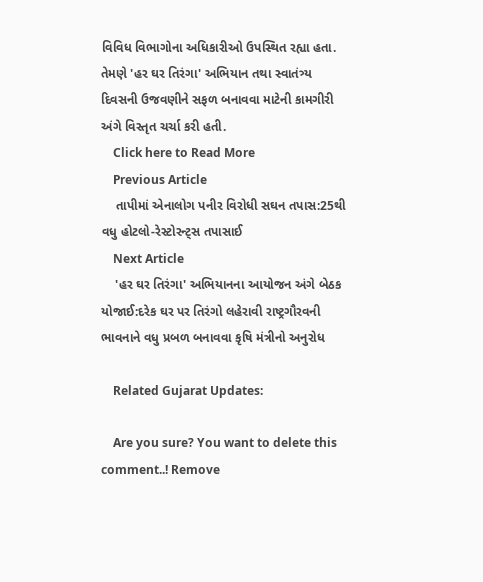વિવિધ વિભાગોના અધિકારીઓ ઉપસ્થિત રહ્યા હતા. તેમણે 'હર ઘર તિરંગા' અભિયાન તથા સ્વાતંત્ર્ય દિવસની ઉજવણીને સફળ બનાવવા માટેની કામગીરી અંગે વિસ્તૃત ચર્ચા કરી હતી.
    Click here to Read More
    Previous Article
    તાપીમાં એનાલોગ પનીર વિરોધી સઘન તપાસ:25થી વધુ હોટલો-રેસ્ટોરન્ટ્સ તપાસાઈ
    Next Article
    'હર ઘર તિરંગા' અભિયાનના આયોજન અંગે બેઠક યોજાઈ:દરેક ઘર પર તિરંગો લહેરાવી રાષ્ટ્રગૌરવની ભાવનાને વધુ પ્રબળ બનાવવા કૃષિ મંત્રીનો અનુરોધ

    Related Gujarat Updates:

    Are you sure? You want to delete this comment..! Remove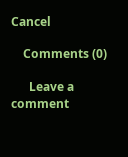Cancel

    Comments (0)

      Leave a comment